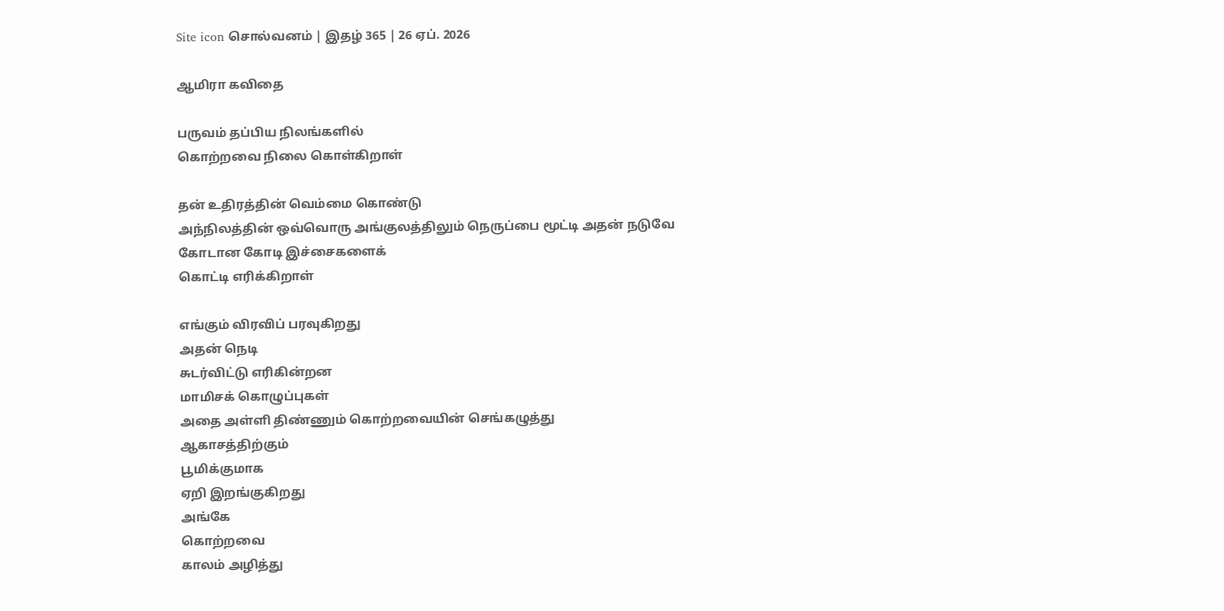Site icon சொல்வனம் | இதழ் 365 | 26 ஏப். 2026

ஆமிரா கவிதை

பருவம் தப்பிய நிலங்களில்
கொற்றவை நிலை கொள்கிறாள்

தன் உதிரத்தின் வெம்மை கொண்டு
அந்நிலத்தின் ஒவ்வொரு அங்குலத்திலும் நெருப்பை மூட்டி அதன் நடுவே
கோடான கோடி இச்சைகளைக்
கொட்டி எரிக்கிறாள்

எங்கும் விரவிப் பரவுகிறது
அதன் நெடி
சுடர்விட்டு எரிகின்றன
மாமிசக் கொழுப்புகள்
அதை அள்ளி திண்ணும் கொற்றவையின் செங்கழுத்து
ஆகாசத்திற்கும்
பூமிக்குமாக
ஏறி இறங்குகிறது
அங்கே
கொற்றவை
காலம் அழித்து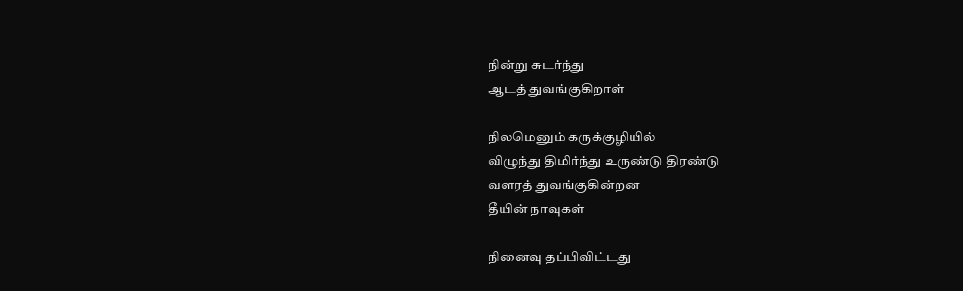நின்று சுடர்ந்து
ஆடத் துவங்குகிறாள்

நிலமெனும் கருக்குழியில்
விழுந்து திமிர்ந்து உருண்டு திரண்டு
வளரத் துவங்குகின்றன
தீயின் நாவுகள்

நினைவு தப்பிவிட்டது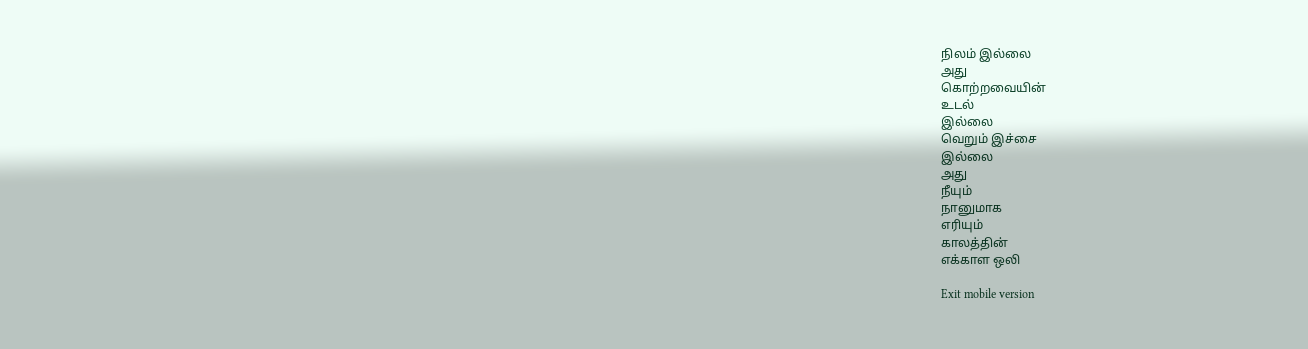நிலம் இல்லை
அது
கொற்றவையின்
உடல்
இல்லை
வெறும் இச்சை
இல்லை
அது
நீயும்
நானுமாக
எரியும்
காலத்தின்
எக்காள ஒலி

Exit mobile version